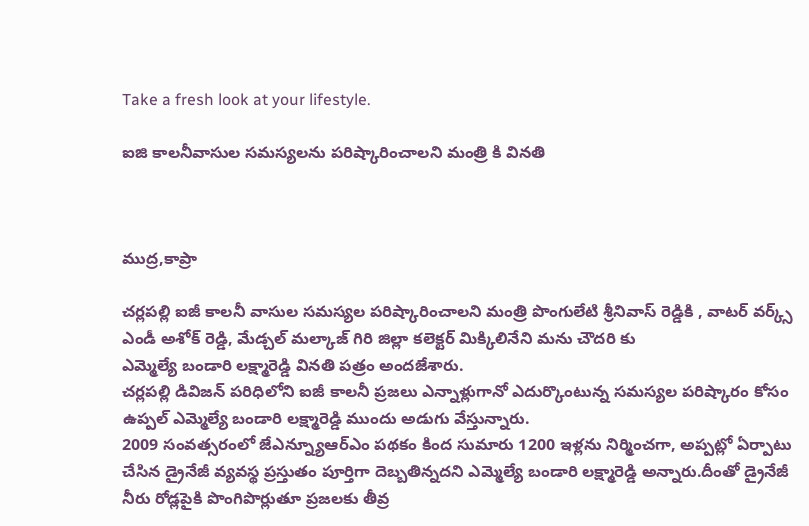Take a fresh look at your lifestyle.

ఐజి కాలనీవాసుల సమస్యలను పరిష్కారించాలని మంత్రి కి వినతి



ముద్ర,కాప్రా

చర్లపల్లి ఐజీ కాలనీ వాసుల సమస్యల పరిష్కారించాలని మంత్రి పొంగులేటి శ్రీనివాస్ రెడ్డికి , వాటర్ వర్క్స్ ఎండీ అశోక్ రెడ్డి, మేడ్చల్ మల్కాజ్ గిరి జిల్లా కలెక్టర్ మిక్కిలినేని మను చౌదరి కు
ఎమ్మెల్యే బండారి లక్ష్మారెడ్డి వినతి పత్రం అందజేశారు.
చర్లపల్లి డివిజన్ పరిధిలోని ఐజీ కాలనీ ప్రజలు ఎన్నాళ్లుగానో ఎదుర్కొంటున్న సమస్యల పరిష్కారం కోసం ఉప్పల్ ఎమ్మెల్యే బండారి లక్ష్మారెడ్డి ముందు అడుగు వేస్తున్నారు.
2009 సంవత్సరంలో జేఎన్న్యూఆర్ఎం పథకం కింద సుమారు 1200 ఇళ్లను నిర్మించగా, అప్పట్లో ఏర్పాటు చేసిన డ్రైనేజీ వ్యవస్థ ప్రస్తుతం పూర్తిగా దెబ్బతిన్నదని ఎమ్మెల్యే బండారి లక్ష్మారెడ్డి అన్నారు.దీంతో డ్రైనేజీ నీరు రోడ్లపైకి పొంగిపొర్లుతూ ప్రజలకు తీవ్ర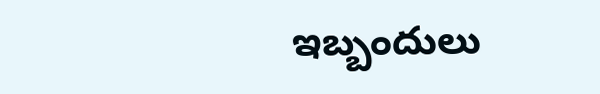ఇబ్బందులు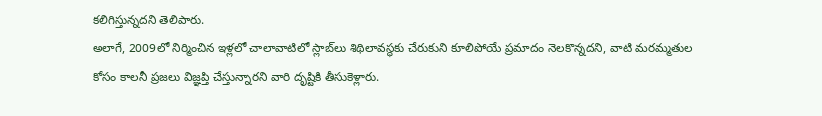కలిగిస్తున్నదని తెలిపారు.
అలాగే, 2009లో నిర్మించిన ఇళ్లలో చాలావాటిలో స్లాబ్‌లు శిథిలావస్థకు చేరుకుని కూలిపోయే ప్రమాదం నెలకొన్నదని, వాటి మరమ్మతుల కోసం కాలనీ ప్రజలు విజ్ఞప్తి చేస్తున్నారని వారి దృష్టికి తీసుకెళ్లారు.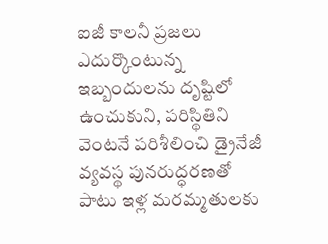ఐజీ కాలనీ ప్రజలు ఎదుర్కొంటున్న ఇబ్బందులను దృష్టిలో ఉంచుకుని, పరిస్థితిని వెంటనే పరిశీలించి డ్రైనేజీ వ్యవస్థ పునరుద్ధరణతో పాటు ఇళ్ల మరమ్మతులకు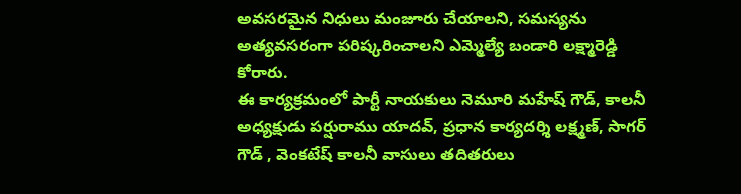అవసరమైన నిధులు మంజూరు చేయాలని, సమస్యను అత్యవసరంగా పరిష్కరించాలని ఎమ్మెల్యే బండారి లక్ష్మారెడ్డి
కోరారు.
ఈ కార్యక్రమంలో పార్టీ నాయకులు నెమూరి మహేష్ గౌడ్, కాలనీ అధ్యక్షుడు పర్షురాము యాదవ్, ప్రధాన కార్యదర్శి లక్ష్మణ్, సాగర్ గౌడ్ , వెంకటేష్ కాలనీ వాసులు తదితరులు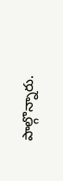పాల్గొన్నారు.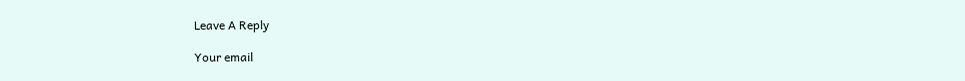Leave A Reply

Your email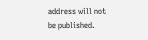address will not be published.